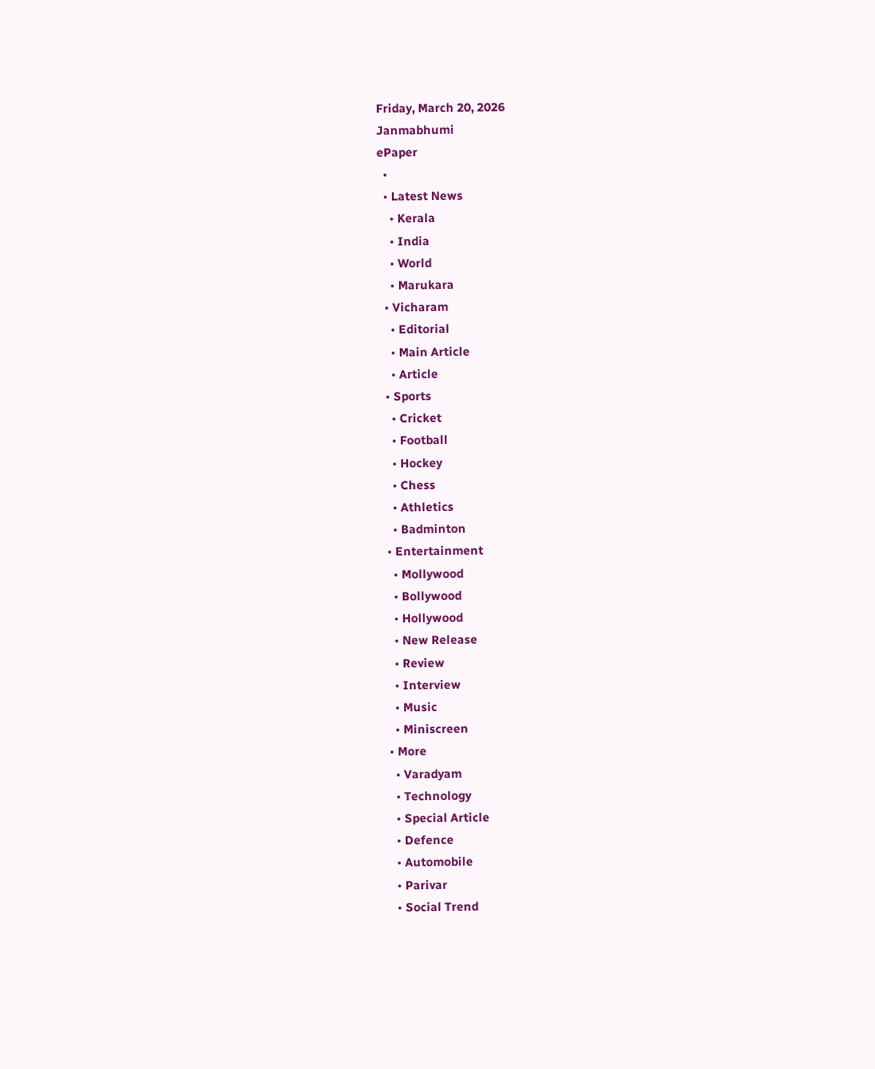Friday, March 20, 2026
Janmabhumi
ePaper
  •
  • Latest News
    • Kerala
    • India
    • World
    • Marukara
  • Vicharam
    • Editorial
    • Main Article
    • Article
  • Sports
    • Cricket
    • Football
    • Hockey
    • Chess
    • Athletics
    • Badminton
  • Entertainment
    • Mollywood
    • Bollywood
    • Hollywood
    • New Release
    • Review
    • Interview
    • Music
    • Miniscreen
  • More
    • Varadyam
    • Technology
    • Special Article
    • Defence
    • Automobile
    • Parivar
    • Social Trend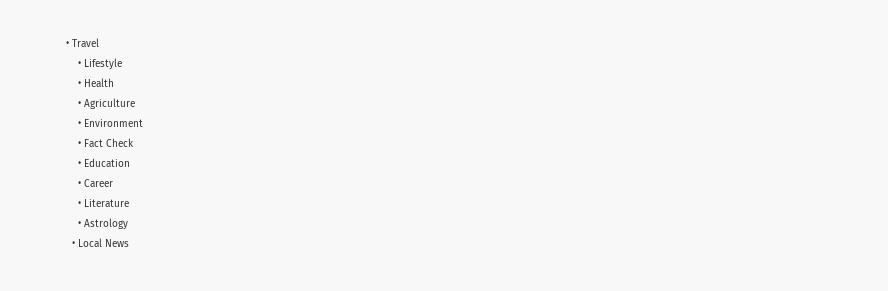• Travel
    • Lifestyle
    • Health
    • Agriculture
    • Environment
    • Fact Check
    • Education
    • Career
    • Literature
    • Astrology
  • Local News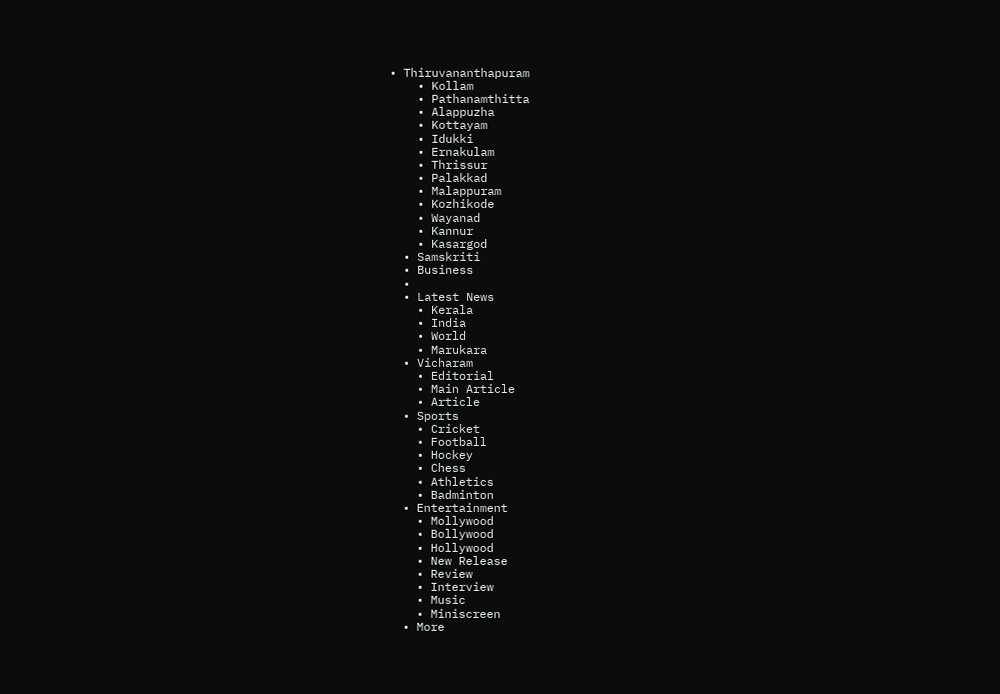• Thiruvananthapuram
    • Kollam
    • Pathanamthitta
    • Alappuzha
    • Kottayam
    • Idukki
    • Ernakulam
    • Thrissur
    • Palakkad
    • Malappuram
    • Kozhikode
    • Wayanad
    • Kannur
    • Kasargod
  • Samskriti
  • Business
  •
  • Latest News
    • Kerala
    • India
    • World
    • Marukara
  • Vicharam
    • Editorial
    • Main Article
    • Article
  • Sports
    • Cricket
    • Football
    • Hockey
    • Chess
    • Athletics
    • Badminton
  • Entertainment
    • Mollywood
    • Bollywood
    • Hollywood
    • New Release
    • Review
    • Interview
    • Music
    • Miniscreen
  • More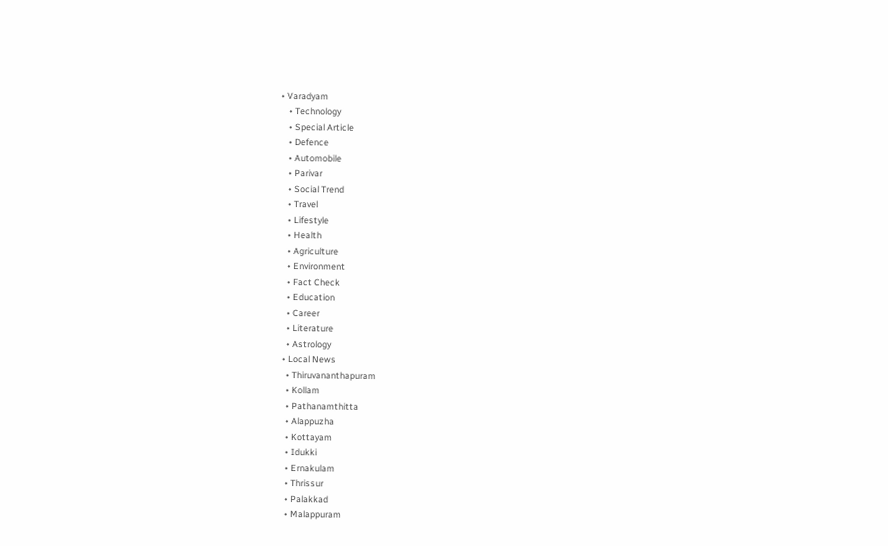• Varadyam
    • Technology
    • Special Article
    • Defence
    • Automobile
    • Parivar
    • Social Trend
    • Travel
    • Lifestyle
    • Health
    • Agriculture
    • Environment
    • Fact Check
    • Education
    • Career
    • Literature
    • Astrology
  • Local News
    • Thiruvananthapuram
    • Kollam
    • Pathanamthitta
    • Alappuzha
    • Kottayam
    • Idukki
    • Ernakulam
    • Thrissur
    • Palakkad
    • Malappuram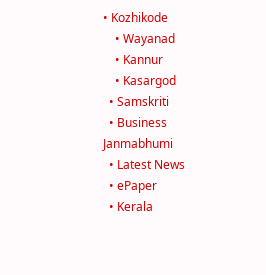• Kozhikode
    • Wayanad
    • Kannur
    • Kasargod
  • Samskriti
  • Business
Janmabhumi
  • Latest News
  • ePaper
  • Kerala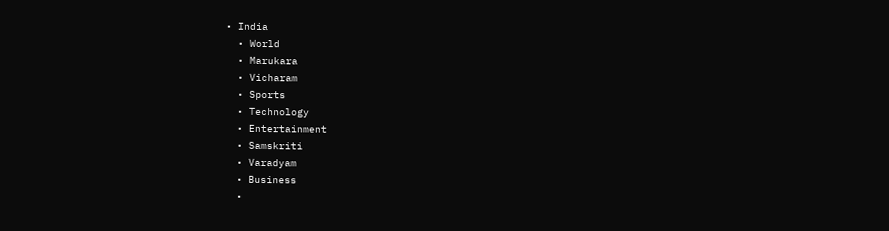• India
  • World
  • Marukara
  • Vicharam
  • Sports
  • Technology
  • Entertainment
  • Samskriti
  • Varadyam
  • Business
  •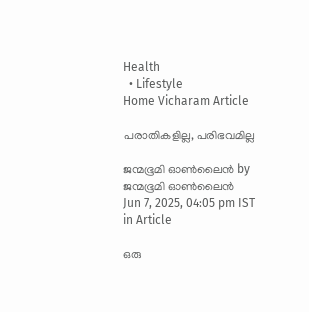Health
  • Lifestyle
Home Vicharam Article

പരാതികളില്ല, പരിഭവമില്ല

ജന്മഭൂമി ഓണ്‍ലൈന്‍ by ജന്മഭൂമി ഓണ്‍ലൈന്‍
Jun 7, 2025, 04:05 pm IST
in Article

ഒരു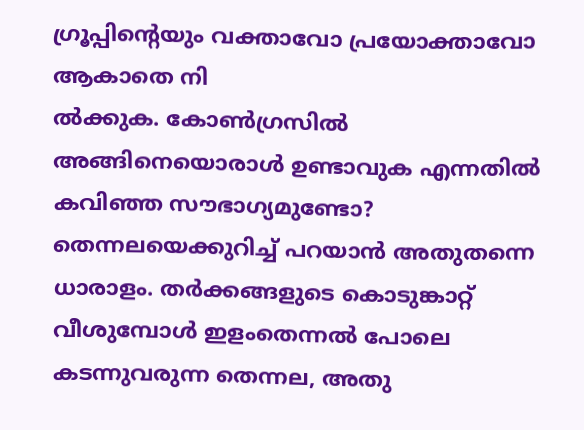ഗ്രൂപ്പിന്റെയും വക്താവോ പ്രയോക്താവോ ആകാതെ നി
ല്‍ക്കുക. കോണ്‍ഗ്രസില്‍ അങ്ങിനെയൊരാള്‍ ഉണ്ടാവുക എന്നതില്‍ കവിഞ്ഞ സൗഭാഗ്യമുണ്ടോ? തെന്നലയെക്കുറിച്ച് പറയാന്‍ അതുതന്നെ ധാരാളം. തര്‍ക്കങ്ങളുടെ കൊടുങ്കാറ്റ് വീശുമ്പോള്‍ ഇളംതെന്നല്‍ പോലെ കടന്നുവരുന്ന തെന്നല, അതു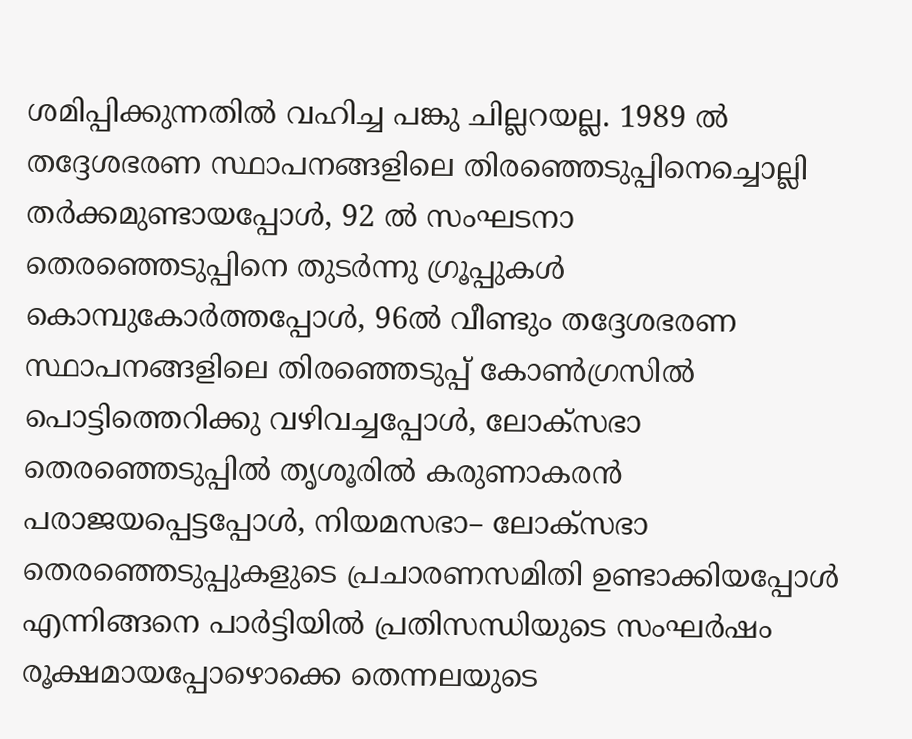ശമിപ്പിക്കുന്നതില്‍ വഹിച്ച പങ്കു ചില്ലറയല്ല. 1989 ല്‍ തദ്ദേശഭരണ സ്ഥാപനങ്ങളിലെ തിരഞ്ഞെടുപ്പിനെച്ചൊല്ലി തര്‍ക്കമുണ്ടായപ്പോള്‍, 92 ല്‍ സംഘടനാ തെരഞ്ഞെടുപ്പിനെ തുടര്‍ന്നു ഗ്രൂപ്പുകള്‍ കൊമ്പുകോര്‍ത്തപ്പോള്‍, 96ല്‍ വീണ്ടും തദ്ദേശഭരണ സ്ഥാപനങ്ങളിലെ തിരഞ്ഞെടുപ്പ് കോണ്‍ഗ്രസില്‍ പൊട്ടിത്തെറിക്കു വഴിവച്ചപ്പോള്‍, ലോക്‌സഭാ തെരഞ്ഞെടുപ്പില്‍ തൃശൂരില്‍ കരുണാകരന്‍ പരാജയപ്പെട്ടപ്പോള്‍, നിയമസഭാ– ലോക്‌സഭാ തെരഞ്ഞെടുപ്പുകളുടെ പ്രചാരണസമിതി ഉണ്ടാക്കിയപ്പോള്‍ എന്നിങ്ങനെ പാര്‍ട്ടിയില്‍ പ്രതിസന്ധിയുടെ സംഘര്‍ഷം രൂക്ഷമായപ്പോഴൊക്കെ തെന്നലയുടെ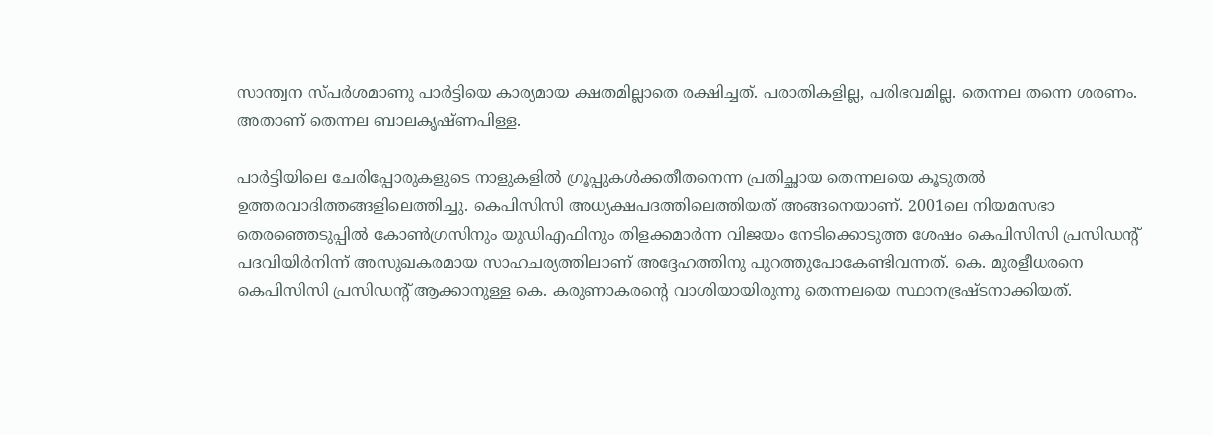സാന്ത്വന സ്പര്‍ശമാണു പാര്‍ട്ടിയെ കാര്യമായ ക്ഷതമില്ലാതെ രക്ഷിച്ചത്. പരാതികളില്ല, പരിഭവമില്ല. തെന്നല തന്നെ ശരണം. അതാണ് തെന്നല ബാലകൃഷ്ണപിള്ള.

പാര്‍ട്ടിയിലെ ചേരിപ്പോരുകളുടെ നാളുകളില്‍ ഗ്രൂപ്പുകള്‍ക്കതീതനെന്ന പ്രതിച്ഛായ തെന്നലയെ കൂടുതല്‍ ഉത്തരവാദിത്തങ്ങളിലെത്തിച്ചു. കെപിസിസി അധ്യക്ഷപദത്തിലെത്തിയത് അങ്ങനെയാണ്. 2001ലെ നിയമസഭാ തെരഞ്ഞെടുപ്പില്‍ കോണ്‍ഗ്രസിനും യുഡിഎഫിനും തിളക്കമാര്‍ന്ന വിജയം നേടിക്കൊടുത്ത ശേഷം കെപിസിസി പ്രസിഡന്റ് പദവിയിര്‍നിന്ന് അസുഖകരമായ സാഹചര്യത്തിലാണ് അദ്ദേഹത്തിനു പുറത്തുപോകേണ്ടിവന്നത്. കെ. മുരളീധരനെ കെപിസിസി പ്രസിഡന്റ് ആക്കാനുള്ള കെ. കരുണാകരന്റെ വാശിയായിരുന്നു തെന്നലയെ സ്ഥാനഭ്രഷ്ടനാക്കിയത്.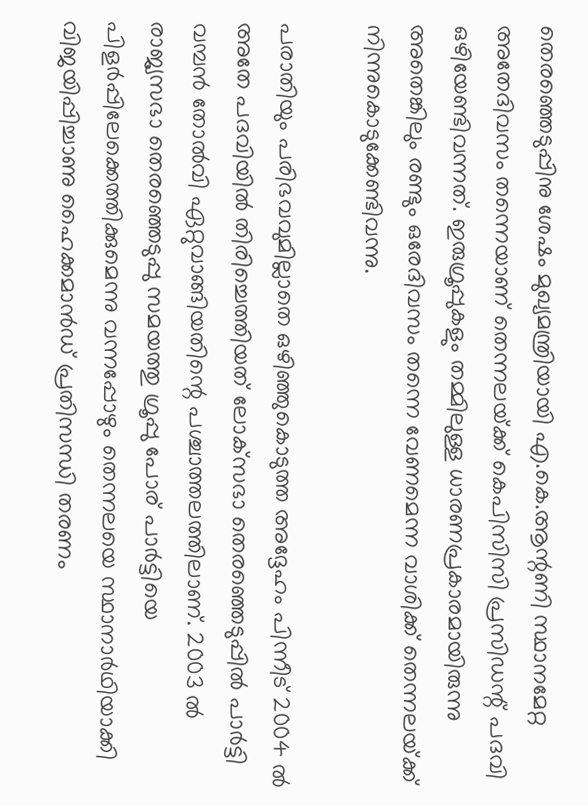തെരഞ്ഞെടുപ്പിനു ശേഷം മുഖ്യമന്ത്രിയായി എ.കെ.ആന്റണി സ്ഥാനമേറ്റ അതേദിവസം തന്നെയാണ് തെന്നലയ്‌ക്ക് കെപിസിസി പ്രസിഡന്റ് പദവി ഒഴിയേണ്ടിവന്നത്. ഇരുഗ്രൂപ്പുകളും തമ്മിലുള്ള ധാരണപ്രകാരമായിരുന്നു അതെങ്കിലും രണ്ടും ഒരേദിവസം തന്നെ വേണമെന്ന വാശിക്ക് തെന്നലയ്‌ക്ക് നിന്നുകൊടുക്കേണ്ടിവന്നു.

പരാതിയും പരിഭവവുമില്ലാതെ ഒഴിഞ്ഞുകൊടുത്ത അദ്ദേഹം പിന്നീട് 2004 ല്‍ അതേ പദവിയില്‍ തിരിച്ചെത്തിയത് ലോക്‌സഭാ തെരഞ്ഞെടുപ്പില്‍ പാര്‍ട്ടി വമ്പന്‍ തോല്‍വി ഏറ്റുവാങ്ങിയതിന്റെ പശ്ചാത്തലത്തിലാണ്. 2003 ല്‍ രാജ്യസഭാ തെരഞ്ഞെടുപ്പു സമയത്തു ഗ്രൂപ്പു പോര് പാര്‍ട്ടിയെ പിളര്‍പ്പിലേക്കെത്തിക്കുമെന്നു വന്നപ്പോഴും തെന്നലയെ സ്ഥാനാര്‍ഥിയാക്കി വിജയിപ്പിച്ചാണു ഹൈക്കമാന്‍ഡ് പ്രതിസന്ധി തരണം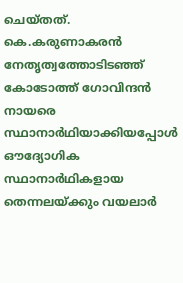ചെയ്തത്. കെ.കരുണാകരന്‍ നേതൃത്വത്തോടിടഞ്ഞ് കോടോത്ത് ഗോവിന്ദന്‍ നായരെ സ്ഥാനാര്‍ഥിയാക്കിയപ്പോള്‍ ഔദ്യോഗിക സ്ഥാനാര്‍ഥികളായ തെന്നലയ്‌ക്കും വയലാര്‍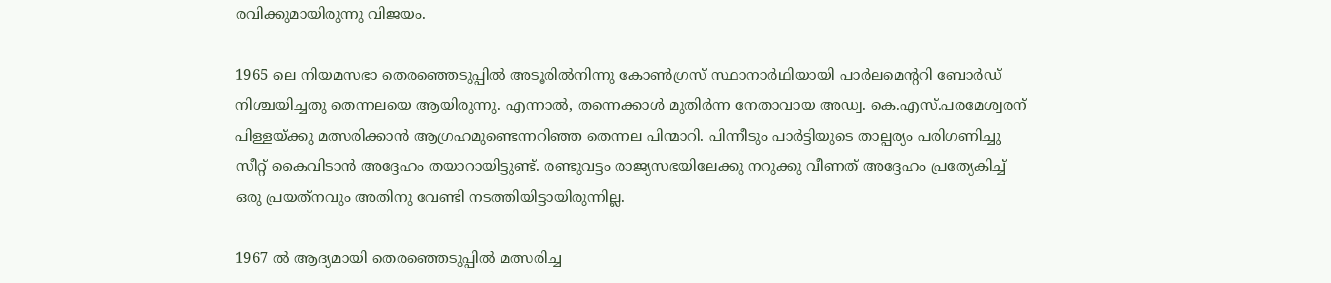രവിക്കുമായിരുന്നു വിജയം.

1965 ലെ നിയമസഭാ തെരഞ്ഞെടുപ്പില്‍ അടൂരില്‍നിന്നു കോണ്‍ഗ്രസ് സ്ഥാനാര്‍ഥിയായി പാര്‍ലമെന്ററി ബോര്‍ഡ് നിശ്ചയിച്ചതു തെന്നലയെ ആയിരുന്നു. എന്നാല്‍, തന്നെക്കാള്‍ മുതിര്‍ന്ന നേതാവായ അഡ്വ. കെ.എസ്.പരമേശ്വരന് പിള്ളയ്‌ക്കു മത്സരിക്കാന്‍ ആഗ്രഹമുണ്ടെന്നറിഞ്ഞ തെന്നല പിന്മാറി. പിന്നീടും പാര്‍ട്ടിയുടെ താല്പര്യം പരിഗണിച്ചു സീറ്റ് കൈവിടാന്‍ അദ്ദേഹം തയാറായിട്ടുണ്ട്. രണ്ടുവട്ടം രാജ്യസഭയിലേക്കു നറുക്കു വീണത് അദ്ദേഹം പ്രത്യേകിച്ച് ഒരു പ്രയത്‌നവും അതിനു വേണ്ടി നടത്തിയിട്ടായിരുന്നില്ല.

1967 ല്‍ ആദ്യമായി തെരഞ്ഞെടുപ്പില്‍ മത്സരിച്ച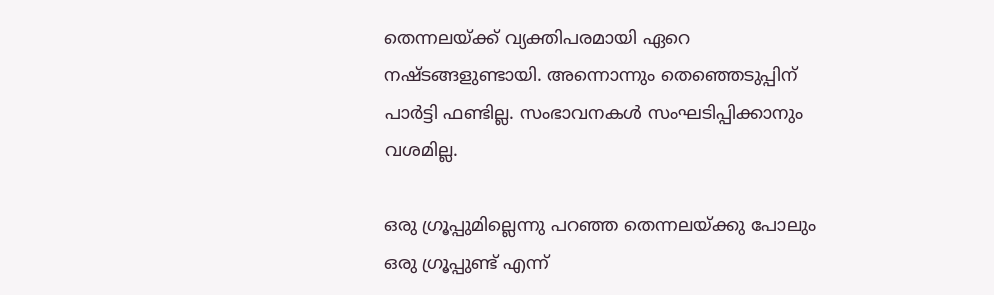തെന്നലയ്‌ക്ക് വ്യക്തിപരമായി ഏറെ നഷ്ടങ്ങളുണ്ടായി. അന്നൊന്നും തെഞ്ഞെടുപ്പിന് പാര്‍ട്ടി ഫണ്ടില്ല. സംഭാവനകള്‍ സംഘടിപ്പിക്കാനും വശമില്ല.

ഒരു ഗ്രൂപ്പുമില്ലെന്നു പറഞ്ഞ തെന്നലയ്‌ക്കു പോലും ഒരു ഗ്രൂപ്പുണ്ട് എന്ന്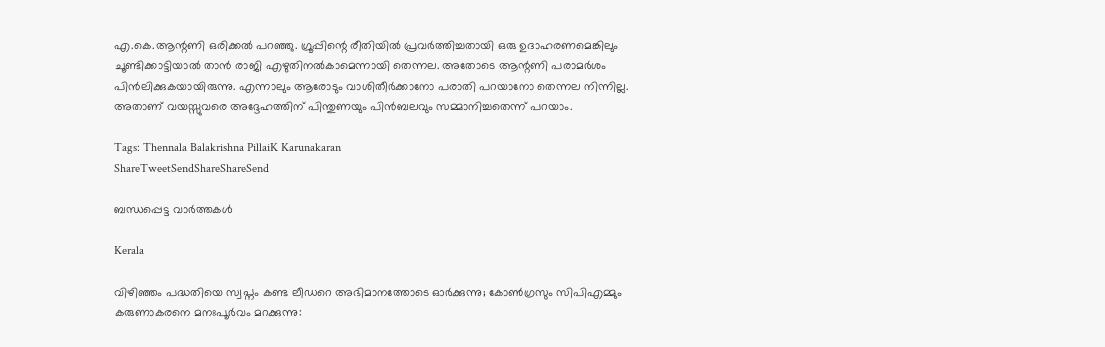എ.കെ.ആന്റണി ഒരിക്കല്‍ പറഞ്ഞു. ഗ്രൂപ്പിന്റെ രീതിയില്‍ പ്രവര്‍ത്തിച്ചതായി ഒരു ഉദാഹരണമെങ്കിലും ചൂണ്ടിക്കാട്ടിയാല്‍ താന്‍ രാജി എഴുതിനല്‍കാമെന്നായി തെന്നല. അതോടെ ആന്റണി പരാമര്‍ശം പിന്‍ലിക്കുകയായിരുന്നു. എന്നാലും ആരോടും വാശിതീര്‍ക്കാനോ പരാതി പറയാനോ തെന്നല നിന്നില്ല. അതാണ് വയസ്സുവരെ അദ്ദേഹത്തിന് പിന്തുണയും പിന്‍ബലവും സമ്മാനിച്ചതെന്ന് പറയാം.

Tags: Thennala Balakrishna PillaiK Karunakaran
ShareTweetSendShareShareSend

ബന്ധപ്പെട്ട വാര്‍ത്തകള്‍

Kerala

വിഴിഞ്ഞം പദ്ധതിയെ സ്വപ്നം കണ്ട ലീഡറെ അഭിമാനത്തോടെ ഓർക്കുന്നു; കോൺഗ്രസും സിപിഎമ്മും കരുണാകരനെ മനഃപൂർവം മറക്കുന്നു: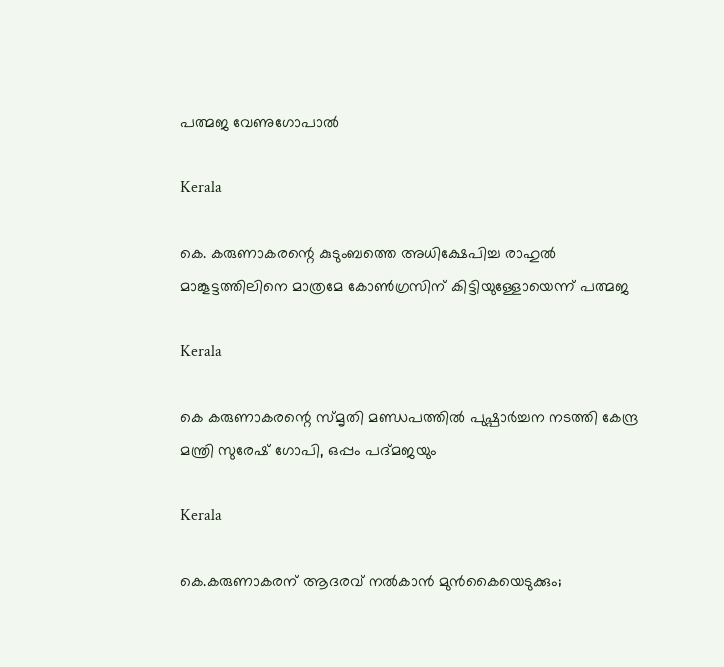പത്മജ വേണുഗോപാൽ

Kerala

കെ. കരുണാകരന്റെ കുടുംബത്തെ അധിക്ഷേപിച്ച രാഹുല്‍ മാങ്കൂട്ടത്തിലിനെ മാത്രമേ കോണ്‍ഗ്രസിന് കിട്ടിയുള്ളോയെന്ന് പത്മജ

Kerala

കെ കരുണാകരന്റെ സ്മൃതി മണ്ഡപത്തിൽ പുഷ്പാർച്ചന നടത്തി കേന്ദ്ര മന്ത്രി സുരേഷ് ഗോപി, ഒപ്പം പദ്മജയും

Kerala

കെ.കരുണാകരന് ആദരവ് നൽകാൻ മുൻകൈയെടുക്കും;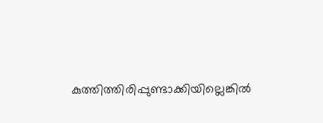കുത്തിത്തിരിപ്പുണ്ടാക്കിയില്ലെങ്കിൽ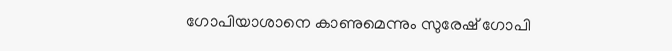ഗോപിയാശാനെ കാണുമെന്നും സുരേഷ് ഗോപി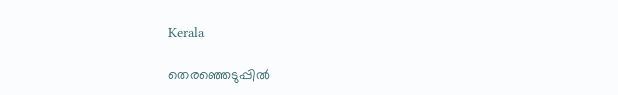Kerala

തെരഞ്ഞെടുപ്പില്‍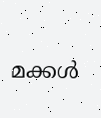മക്കള്‍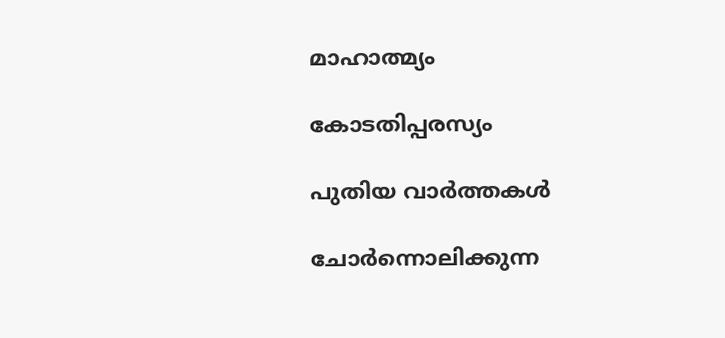മാഹാത്മ്യം

കോടതിപ്പരസ്യം

പുതിയ വാര്‍ത്തകള്‍

ചോര്‍ന്നൊലിക്കുന്ന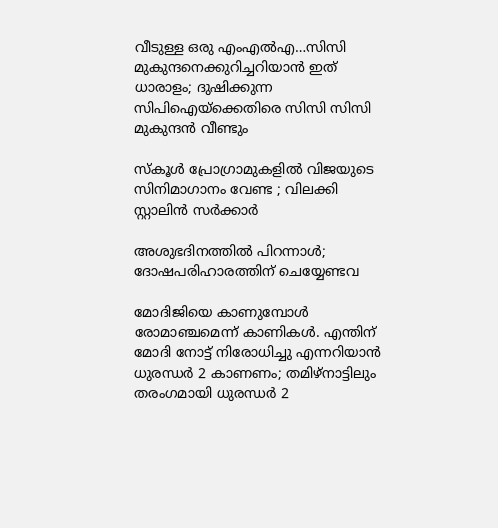വീടുള്ള ഒരു എംഎല്‍എ…സിസി മുകുന്ദനെക്കുറിച്ചറിയാന്‍ ഇത് ധാരാളം; ദുഷിക്കുന്ന സിപിഐയ്‌ക്കെതിരെ സിസി സിസി മുകുന്ദന്‍ വീണ്ടും

സ്കൂൾ പ്രോഗ്രാമുകളിൽ വിജയുടെ സിനിമാഗാനം വേണ്ട ; വിലക്കി സ്റ്റാലിൻ സർക്കാർ

അശുഭദിനത്തിൽ പിറന്നാൾ; ദോഷപരിഹാരത്തിന് ചെയ്യേണ്ടവ

മോദിജിയെ കാണുമ്പോള്‍ രോമാഞ്ചമെന്ന് കാണികള്‍. എന്തിന് മോദി നോട്ട് നിരോധിച്ചു എന്നറിയാന്‍ ധുരന്ധര്‍ 2 കാണണം; തമിഴ്നാട്ടിലും തരംഗമായി ധുരന്ധര്‍ 2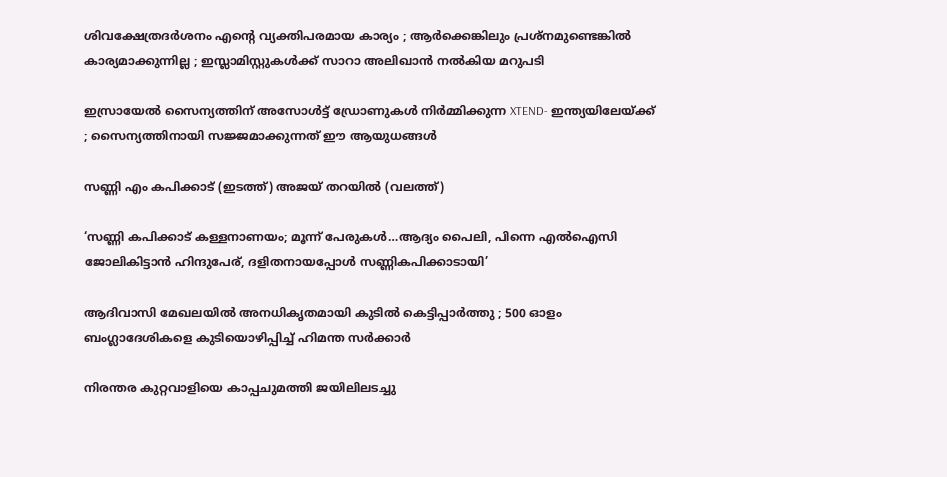ശിവക്ഷേത്രദർശനം എന്റെ വ്യക്തിപരമായ കാര്യം ; ആർക്കെങ്കിലും പ്രശ്‌നമുണ്ടെങ്കിൽ കാര്യമാക്കുന്നില്ല ; ഇസ്ലാമിസ്റ്റുകൾക്ക് സാറാ അലിഖാൻ നൽകിയ മറുപടി

ഇസ്രായേൽ സൈന്യത്തിന് അസോൾട്ട് ഡ്രോണുകൾ നിർമ്മിക്കുന്ന XTEND- ഇന്ത്യയിലേയ്‌ക്ക് ; സൈന്യത്തിനായി സജ്ജമാക്കുന്നത് ഈ ആയുധങ്ങൾ

സണ്ണി എം കപിക്കാട് (ഇടത്ത്) അജയ് തറയില്‍ (വലത്ത്)

‘സണ്ണി കപിക്കാട് കള്ളനാണയം; മൂന്ന് പേരുകള്‍…ആദ്യം പൈലി, പിന്നെ എല്‍ഐസി ജോലികിട്ടാന്‍ ഹിന്ദുപേര്, ദളിതനായപ്പോള്‍ സണ്ണികപിക്കാടായി’

ആദിവാസി മേഖലയിൽ അനധികൃതമായി കുടിൽ കെട്ടിപ്പാർത്തു ; 500 ഓളം ബംഗ്ലാദേശികളെ കുടിയൊഴിപ്പിച്ച് ഹിമന്ത സർക്കാർ

നിരന്തര കുറ്റവാളിയെ കാപ്പചുമത്തി ജയിലിലടച്ചു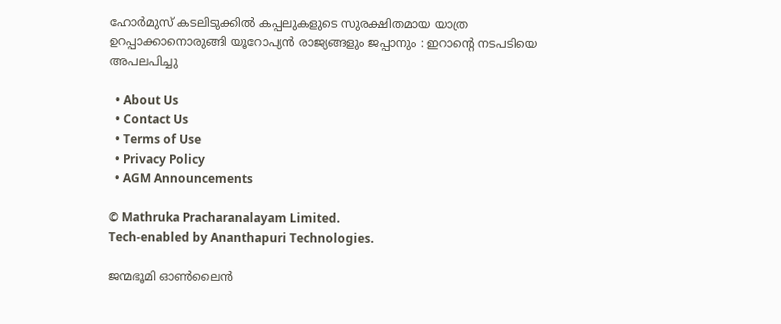ഹോർമുസ് കടലിടുക്കിൽ കപ്പലുകളുടെ സുരക്ഷിതമായ യാത്ര ഉറപ്പാക്കാനൊരുങ്ങി യൂറോപ്യൻ രാജ്യങ്ങളും ജപ്പാനും : ഇറാന്റെ നടപടിയെ അപലപിച്ചു

  • About Us
  • Contact Us
  • Terms of Use
  • Privacy Policy
  • AGM Announcements

© Mathruka Pracharanalayam Limited.
Tech-enabled by Ananthapuri Technologies.

ജന്മഭൂമി ഓണ്‍ലൈന്‍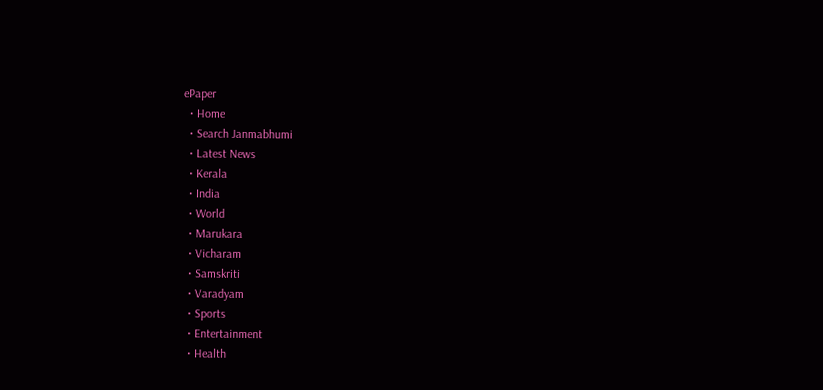ePaper
  • Home
  • Search Janmabhumi
  • Latest News
  • Kerala
  • India
  • World
  • Marukara
  • Vicharam
  • Samskriti
  • Varadyam
  • Sports
  • Entertainment
  • Health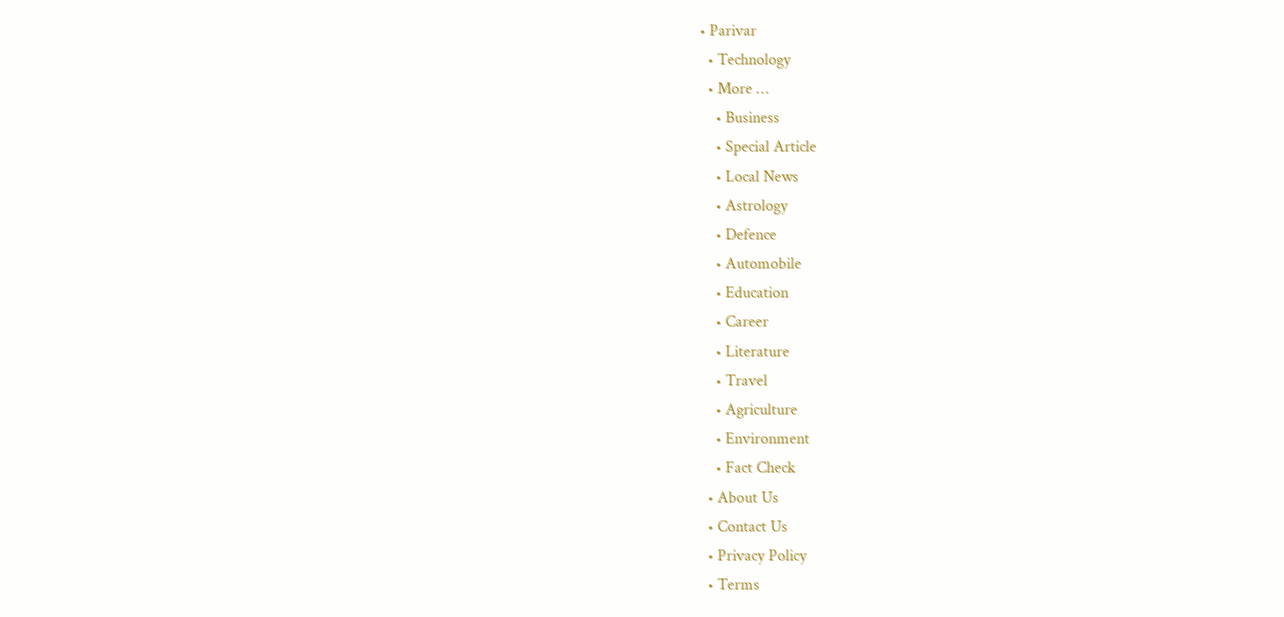• Parivar
  • Technology
  • More …
    • Business
    • Special Article
    • Local News
    • Astrology
    • Defence
    • Automobile
    • Education
    • Career
    • Literature
    • Travel
    • Agriculture
    • Environment
    • Fact Check
  • About Us
  • Contact Us
  • Privacy Policy
  • Terms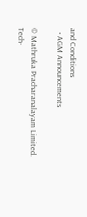and Conditions
  • AGM Announcements

© Mathruka Pracharanalayam Limited.
Tech-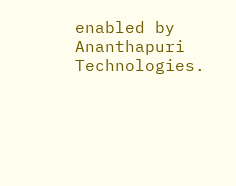enabled by Ananthapuri Technologies.